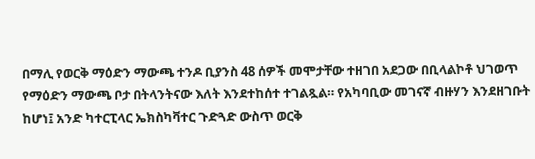በማሊ የወርቅ ማዕድን ማውጫ ተንዶ ቢያንስ 48 ሰዎች መሞታቸው ተዘገበ አደጋው በቢላልኮቶ ህገወጥ የማዕድን ማውጫ ቦታ በትላንትናው እለት እንደተከሰተ ተገልጿል። የአካባቢው መገናኛ ብዙሃን እንደዘገቡት ከሆነ፤ አንድ ካተርፒላር ኤክስካቫተር ጉድጓድ ውስጥ ወርቅ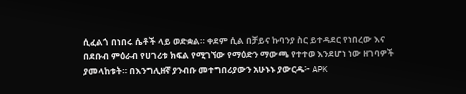ሲፈልጎ በነበሩ ሴቶች ላይ ወድቋል። ቀደም ሲል በቻይና ኩባንያ ስር ይተዳደር የነበረው እና በደቡብ ምዕራብ የሀገሪቱ ክፍል የሚገኘው የማዕድን ማውጫ የተተወ እንደሆነ ነው ዘገባዎች ያመላከቱት። በእንግሊዘኛ ያንብቡ መተግበሪያውን አሁኑኑ ያውርዱ፦ APK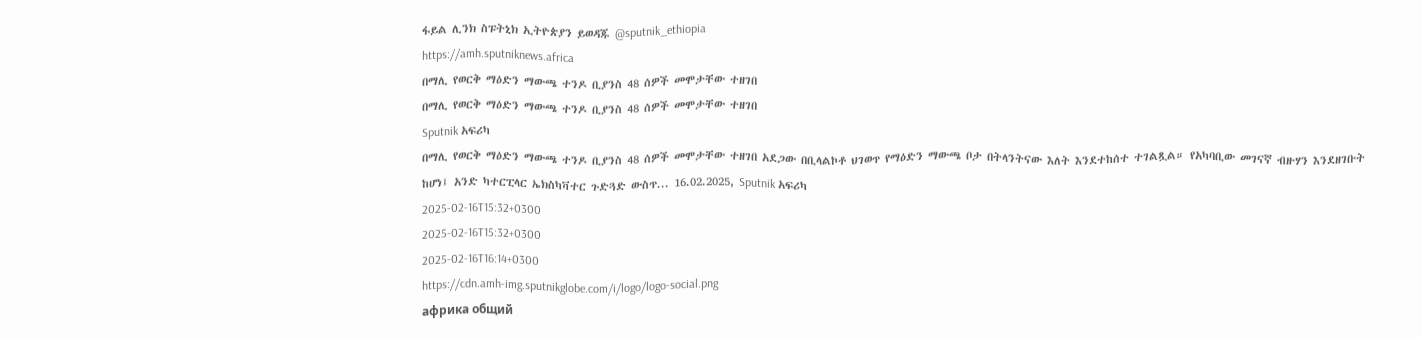ፋይል ሊንክ ስፑትኒክ ኢትዮጵያን ይወዳጁ @sputnik_ethiopia
https://amh.sputniknews.africa
በማሊ የወርቅ ማዕድን ማውጫ ተንዶ ቢያንስ 48 ሰዎች መሞታቸው ተዘገበ
በማሊ የወርቅ ማዕድን ማውጫ ተንዶ ቢያንስ 48 ሰዎች መሞታቸው ተዘገበ
Sputnik አፍሪካ
በማሊ የወርቅ ማዕድን ማውጫ ተንዶ ቢያንስ 48 ሰዎች መሞታቸው ተዘገበ አደጋው በቢላልኮቶ ህገወጥ የማዕድን ማውጫ ቦታ በትላንትናው እለት እንደተከሰተ ተገልጿል። የአካባቢው መገናኛ ብዙሃን እንደዘገቡት ከሆነ፤ አንድ ካተርፒላር ኤክስካቫተር ጉድጓድ ውስጥ... 16.02.2025, Sputnik አፍሪካ
2025-02-16T15:32+0300
2025-02-16T15:32+0300
2025-02-16T16:14+0300
https://cdn.amh-img.sputnikglobe.com/i/logo/logo-social.png
африка общий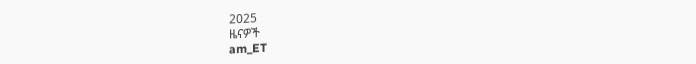2025
ዜናዎች
am_ET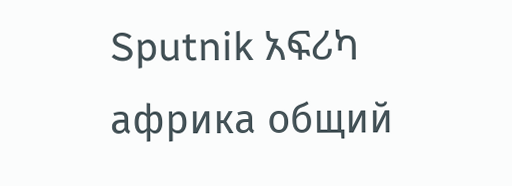Sputnik አፍሪካ
африка общий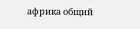африка общий